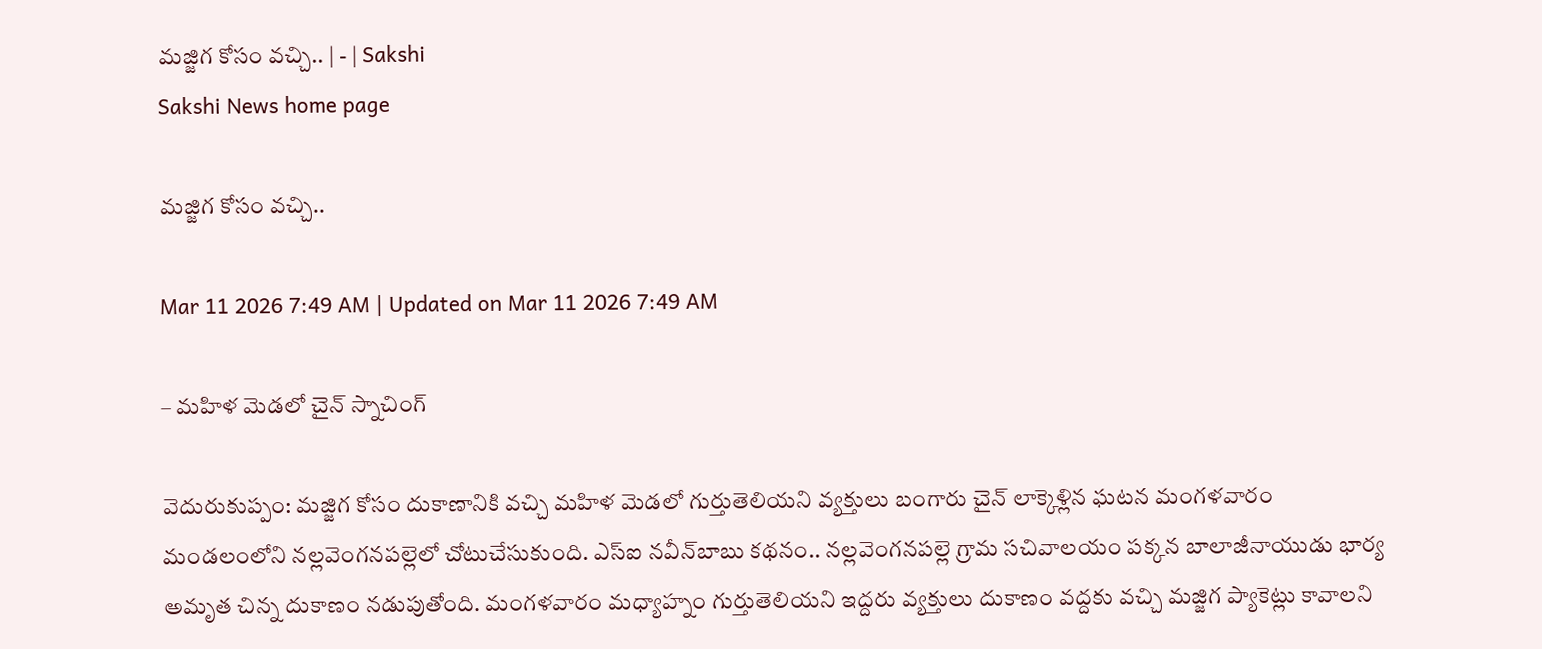మజ్జిగ కోసం వచ్చి.. | - | Sakshi
Sakshi News home page

మజ్జిగ కోసం వచ్చి..

Mar 11 2026 7:49 AM | Updated on Mar 11 2026 7:49 AM

– మహిళ మెడలో చైన్‌ స్నాచింగ్‌

వెదురుకుప్పం: మజ్జిగ కోసం దుకాణానికి వచ్చి మహిళ మెడలో గుర్తుతెలియని వ్యక్తులు బంగారు చైన్‌ లాక్కెళ్లిన ఘటన మంగళవారం మండలంలోని నల్లవెంగనపల్లెలో చోటుచేసుకుంది. ఎస్‌ఐ నవీన్‌బాబు కథనం.. నల్లవెంగనపల్లె గ్రామ సచివాలయం పక్కన బాలాజీనాయుడు భార్య అమృత చిన్న దుకాణం నడుపుతోంది. మంగళవారం మధ్యాహ్నం గుర్తుతెలియని ఇద్దరు వ్యక్తులు దుకాణం వద్దకు వచ్చి మజ్జిగ ప్యాకెట్లు కావాలని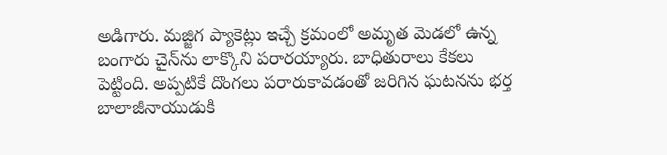అడిగారు. మజ్జిగ ప్యాకెట్లు ఇచ్చే క్రమంలో అమృత మెడలో ఉన్న బంగారు చైన్‌ను లాక్కొని పరారయ్యారు. బాధితురాలు కేకలు పెట్టింది. అప్పటికే దొంగలు పరారుకావడంతో జరిగిన ఘటనను భర్త బాలాజీనాయుడుకి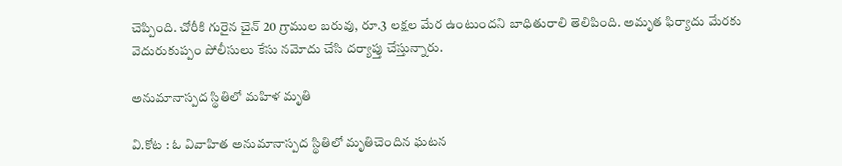చెప్పింది. చోరీకి గురైన చైన్‌ 20 గ్రాముల బరువు, రూ.3 లక్షల మేర ఉంటుందని బాధితురాలి తెలిపింది. అమృత ఫిర్యాదు మేరకు వెదురుకుప్పం పోలీసులు కేసు నమోదు చేసి దర్యాప్తు చేస్తున్నారు.

అనుమానాస్పద స్థితిలో మహిళ మృతి

వి.కోట : ఓ వివాహిత అనుమానాస్పద స్థితిలో మృతిచెందిన ఘటన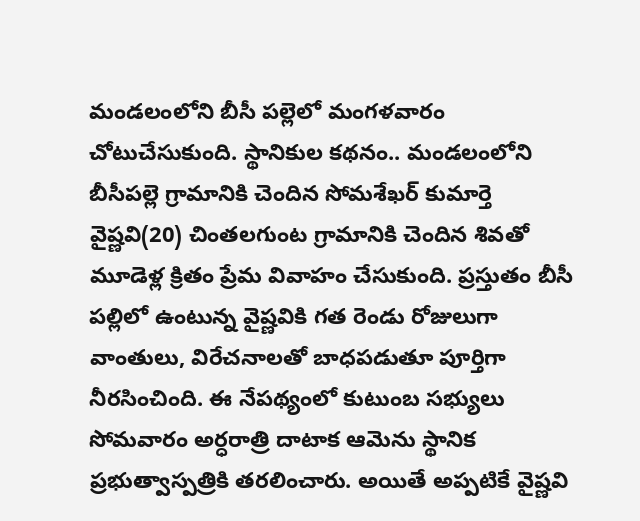మండలంలోని బీసీ పల్లెలో మంగళవారం చోటుచేసుకుంది. స్థానికుల కథనం.. మండలంలోని బీసీపల్లె గ్రామానికి చెందిన సోమశేఖర్‌ కుమార్తె వైష్ణవి(20) చింతలగుంట గ్రామానికి చెందిన శివతో మూడెళ్ల క్రితం ప్రేమ వివాహం చేసుకుంది. ప్రస్తుతం బీసీ పల్లిలో ఉంటున్న వైష్ణవికి గత రెండు రోజులుగా వాంతులు, విరేచనాలతో బాధపడుతూ పూర్తిగా నీరసించింది. ఈ నేపథ్యంలో కుటుంబ సభ్యులు సోమవారం అర్ధరాత్రి దాటాక ఆమెను స్థానిక ప్రభుత్వాస్పత్రికి తరలించారు. అయితే అప్పటికే వైష్ణవి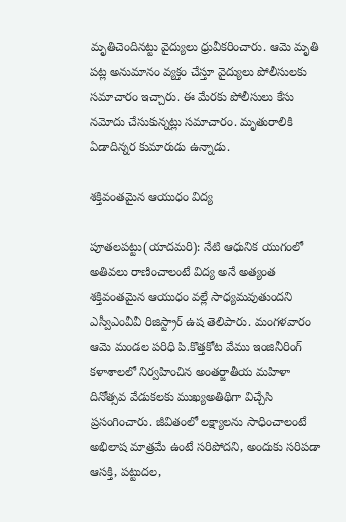మృతిచెందినట్టు వైద్యులు ధ్రువీకరించారు. ఆమె మృతి పట్ల అనుమానం వ్యక్తం చేస్తూ వైద్యులు పోలీసులకు సమాచారం ఇచ్చారు. ఈ మేరకు పోలీసులు కేసు నమోదు చేసుకున్నట్లు సమాచారం. మృతురాలికి ఏడాదిన్నర కుమారుడు ఉన్నాడు.

శక్తివంతమైన ఆయుధం విద్య

పూతలపట్టు(యాదమరి): నేటి ఆధునిక యుగంలో అతివలు రాణించాలంటే విద్య అనే అత్యంత శక్తివంతమైన ఆయుధం వల్లే సాధ్యమవుతుందని ఎస్వీఎంవీవీ రిజిస్ట్రార్‌ ఉష తెలిపారు. మంగళవారం ఆమె మండల పరిధి పి.కొత్తకోట వేము ఇంజినీరింగ్‌ కళాశాలలో నిర్వహించిన అంతర్జాతీయ మహిళా దినోత్సవ వేడుకలకు ముఖ్యఅతిథిగా విచ్చేసి ప్రసంగించారు. జీవితంలో లక్ష్యాలను సాధించాలంటే అభిలాష మాత్రమే ఉంటే సరిపోదని, అందుకు సరిపడా ఆసక్తి, పట్టుదల,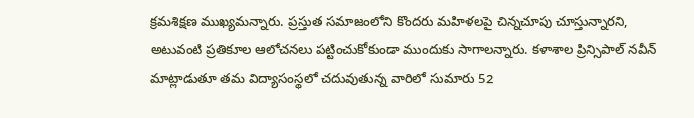క్రమశిక్షణ ముఖ్యమన్నారు. ప్రస్తుత సమాజంలోని కొందరు మహిళలపై చిన్నచూపు చూస్తున్నారని, అటువంటి ప్రతికూల ఆలోచనలు పట్టించుకోకుండా ముందుకు సాగాలన్నారు. కళాశాల ప్రిన్సిపాల్‌ నవీన్‌ మాట్లాడుతూ తమ విద్యాసంస్థలో చదువుతున్న వారిలో సుమారు 52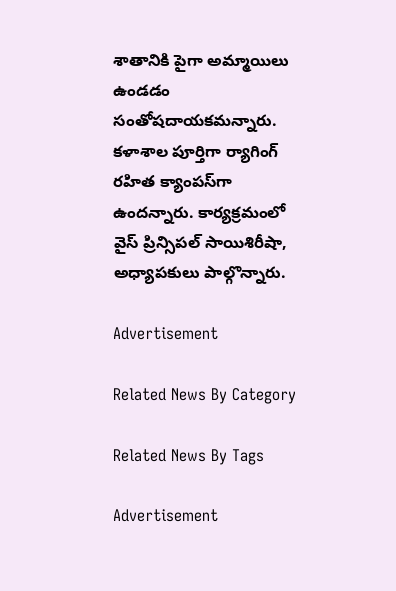శాతానికి పైగా అమ్మాయిలు ఉండడం సంతోషదాయకమన్నారు. కళాశాల పూర్తిగా ర్యాగింగ్‌ రహిత క్యాంపస్‌గా ఉందన్నారు. కార్యక్రమంలో వైస్‌ ప్రిన్సిపల్‌ సాయిశిరీషా, అధ్యాపకులు పాల్గొన్నారు.

Advertisement

Related News By Category

Related News By Tags

Advertisement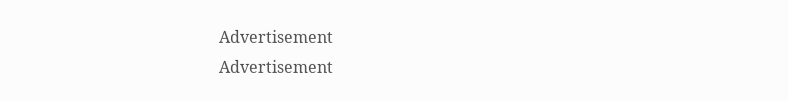Advertisement
Advertisement